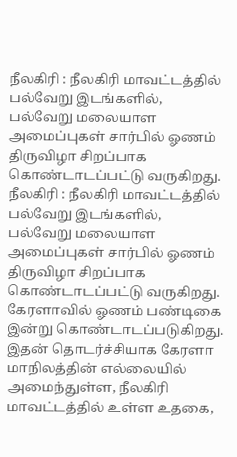நீலகிரி : நீலகிரி மாவட்டத்தில் பல்வேறு இடங்களில், பல்வேறு மலையாள அமைப்புகள் சார்பில் ஓணம் திருவிழா சிறப்பாக கொண்டாடப்பட்டு வருகிறது.
நீலகிரி : நீலகிரி மாவட்டத்தில் பல்வேறு இடங்களில், பல்வேறு மலையாள அமைப்புகள் சார்பில் ஓணம் திருவிழா சிறப்பாக கொண்டாடப்பட்டு வருகிறது.
கேரளாவில் ஓணம் பண்டிகை இன்று கொண்டாடப்படுகிறது. இதன் தொடர்ச்சியாக கேரளா மாநிலத்தின் எல்லையில் அமைந்துள்ள, நீலகிரி மாவட்டத்தில் உள்ள உதகை,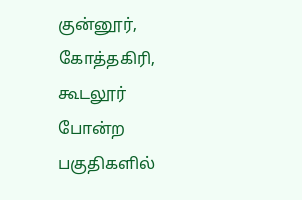குன்னூர், கோத்தகிரி, கூடலூர் போன்ற பகுதிகளில்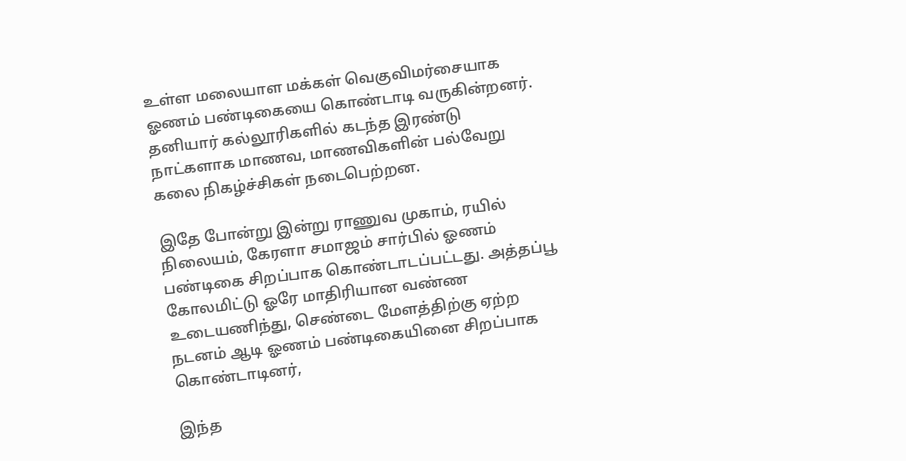உள்ள மலையாள மக்கள் வெகுவிமர்சையாக ஓணம் பண்டிகையை கொண்டாடி வருகின்றனர். தனியார் கல்லூரிகளில் கடந்த இரண்டு நாட்களாக மாணவ, மாணவிகளின் பல்வேறு கலை நிகழ்ச்சிகள் நடைபெற்றன.

இதே போன்று இன்று ராணுவ முகாம், ரயில் நிலையம், கேரளா சமாஜம் சார்பில் ஓணம் பண்டிகை சிறப்பாக கொண்டாடப்பட்டது. அத்தப்பூ கோலமிட்டு ஓரே மாதிரியான வண்ண உடையணிந்து, செண்டை மேளத்திற்கு ஏற்ற நடனம் ஆடி ஓணம் பண்டிகையினை சிறப்பாக கொண்டாடினர்,

இந்த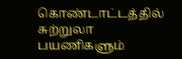கொண்டாட்டத்தில் சுற்றுலா பயணிகளும்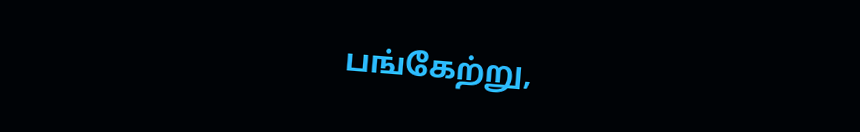பங்கேற்று,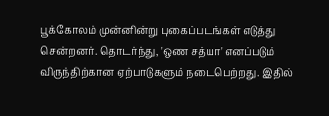பூக்கோலம் முன்னின்று புகைப்படங்கள் எடுத்து சென்றனர். தொடர்ந்து, 'ஒண சத்யா' எனப்படும் விருந்திற்கான ஏற்பாடுகளும் நடைபெற்றது. இதில்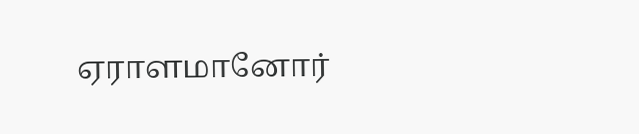ஏராளமானோர்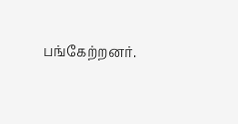பங்கேற்றனர்.